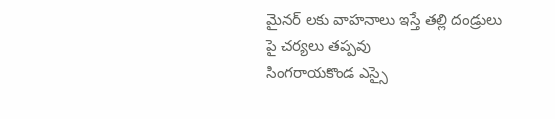మైనర్ లకు వాహనాలు ఇస్తే తల్లి దండ్రులు పై చర్యలు తప్పవు
సింగరాయకొండ ఎస్సై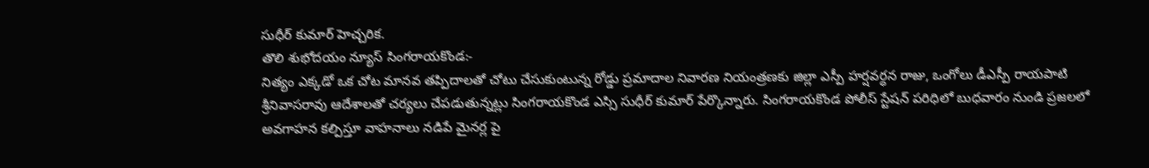సుధీర్ కుమార్ హెచ్చరిక.
తొలి శుభోదయం న్యూస్ సింగరాయకొండ:-
నిత్యం ఎక్కడో ఒక చోట మానవ తప్పిదాలతో చోటు చేసుకుంటున్న రోడ్డు ప్రమాదాల నివారణ నియంత్రణకు జిల్లా ఎస్పీ హర్షవర్ధన రాజు, ఒంగోలు డీఎస్పీ రాయపాటి శ్రీనివాసరావు ఆదేశాలతో చర్యలు చేపడుతున్నట్లు సింగరాయకొండ ఎస్సి సుధీర్ కుమార్ పేర్కొన్నారు. సింగరాయకొండ పోలీస్ స్టేషన్ పరిధిలో బుధవారం నుండి ప్రజలలో అవగాహన కల్పిస్తూ వాహనాలు నడిపే మైనర్ల పై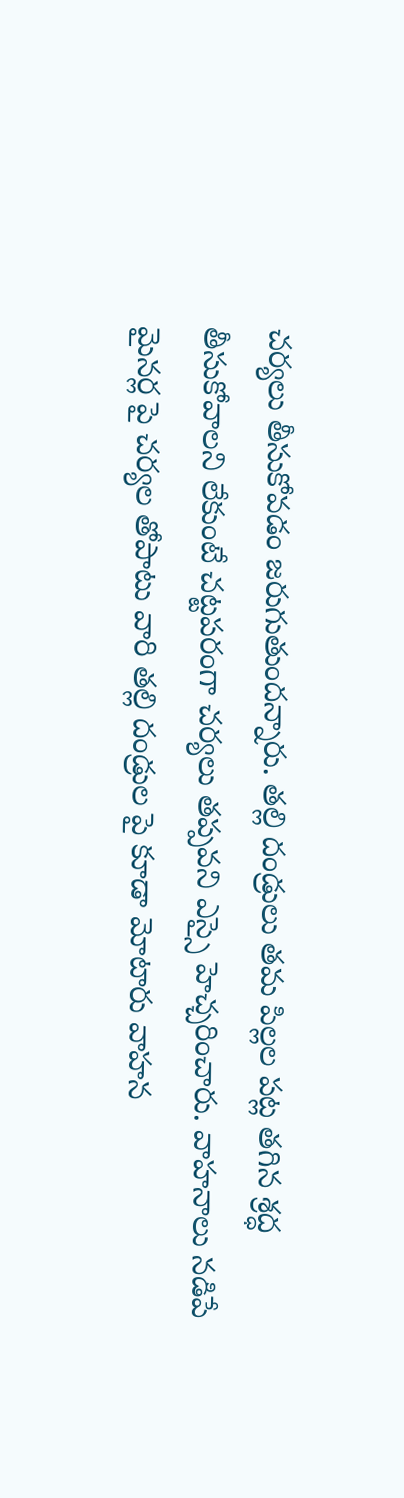చర్యలు తీసుకోవడం జరుగుతుందన్నారు. తల్లి దండ్రులు తమ పిల్లల పట్ల తగిన శ్రద్ధ తీసుకోవాలని లేకుంటే చట్టపరంగా చర్యలు తప్పవని ఎస్సై హెచ్చరించారు. వాహనాలు నడిపే మైనర్ల పై చర్యల తోపాటు వారి తల్లి దండ్రుల పై కూడా మోటారు వాహన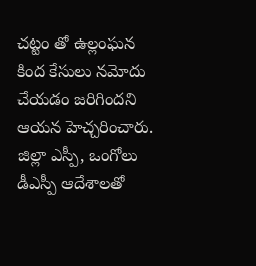చట్టం తో ఉల్లంఘన కింద కేసులు నమోదు చేయడం జరిగిందని ఆయన హెచ్చరించారు. జిల్లా ఎస్పీ, ఒంగోలు డీఎస్పీ ఆదేశాలతో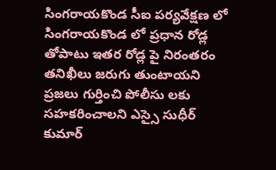సింగరాయకొండ సీఐ పర్యవేక్షణ లో సింగరాయకొండ లో ప్రధాన రోడ్ల తోపాటు ఇతర రోడ్ల పై నిరంతరం తనిఖీలు జరుగు తుంటాయని ప్రజలు గుర్తించి పోలీసు లకు సహకరించాలని ఎస్సై సుధీర్ కుమార్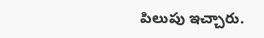పిలుపు ఇచ్చారు.